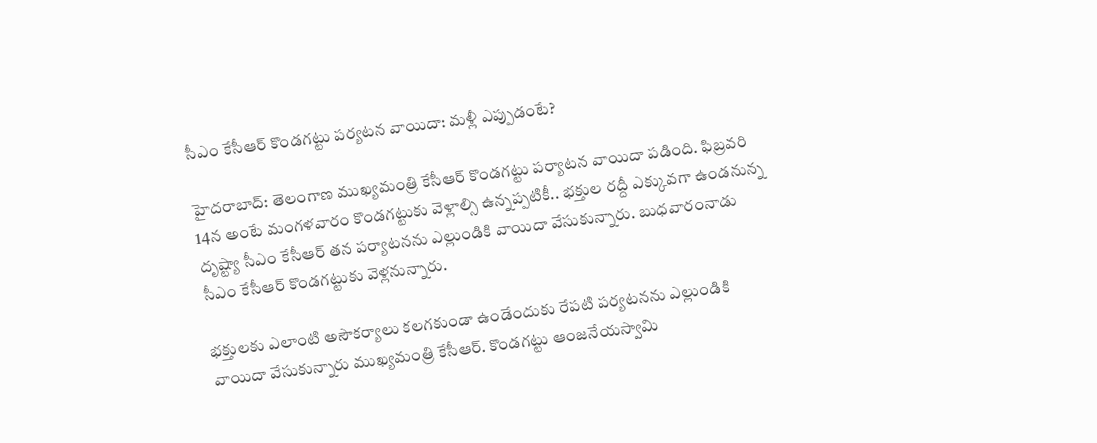సీఎం కేసీఆర్ కొండగట్టు పర్యటన వాయిదా: మళ్లీ ఎప్పుడంటే?

హైదరాబాద్: తెలంగాణ ముఖ్యమంత్రి కేసీఆర్ కొండగట్టు పర్యాటన వాయిదా పడింది. ఫిబ్రవరి 14న అంటే మంగళవారం కొండగట్టుకు వెళ్లాల్సి ఉన్నప్పటికీ.. భక్తుల రద్దీ ఎక్కువగా ఉండనున్న దృష్ట్యా సీఎం కేసీఆర్ తన పర్యాటనను ఎల్లుండికి వాయిదా వేసుకున్నారు. బుధవారంనాడు సీఎం కేసీఆర్ కొండగట్టుకు వెళ్లనున్నారు.

భక్తులకు ఎలాంటి అసౌకర్యాలు కలగకుండా ఉండేందుకు రేపటి పర్యటనను ఎల్లుండికి వాయిదా వేసుకున్నారు ముఖ్యమంత్రి కేసీఆర్. కొండగట్టు ఆంజనేయస్వామి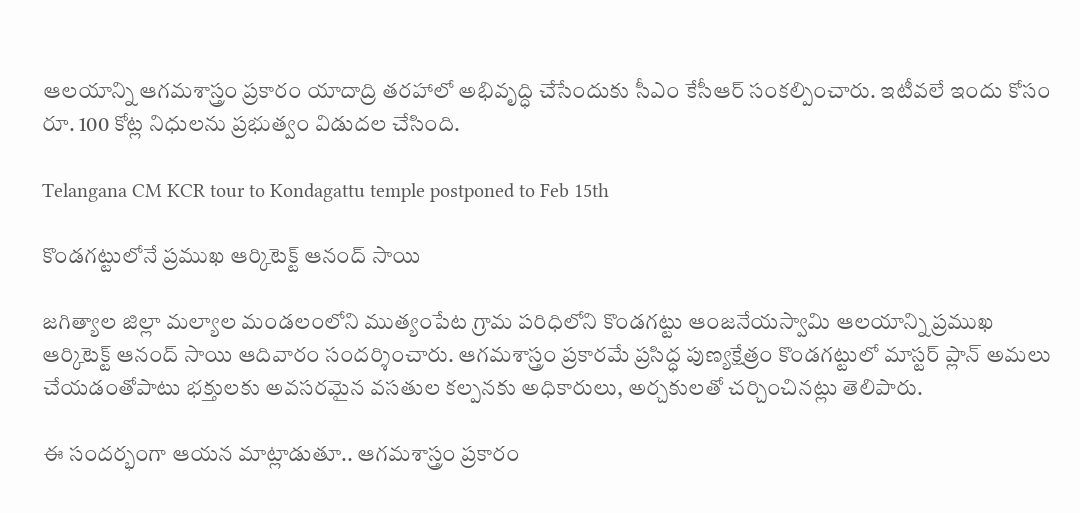ఆలయాన్ని ఆగమశాస్త్రం ప్రకారం యాదాద్రి తరహాలో అభివృద్ధి చేసేందుకు సీఎం కేసీఆర్ సంకల్పించారు. ఇటీవలే ఇందు కోసం రూ. 100 కోట్ల నిధులను ప్రభుత్వం విడుదల చేసింది.

Telangana CM KCR tour to Kondagattu temple postponed to Feb 15th

కొండగట్టులోనే ప్రముఖ ఆర్కిటెక్ట్ ఆనంద్ సాయి

జగిత్యాల జిల్లా మల్యాల మండలంలోని ముత్యంపేట గ్రామ పరిధిలోని కొండగట్టు ఆంజనేయస్వామి ఆలయాన్ని ప్రముఖ ఆర్కిటెక్ట్ ఆనంద్ సాయి ఆదివారం సందర్శించారు. ఆగమశాస్త్రం ప్రకారమే ప్రసిద్ధ పుణ్యక్షేత్రం కొండగట్టులో మాస్టర్ ప్లాన్ అమలు చేయడంతోపాటు భక్తులకు అవసరమైన వసతుల కల్పనకు అధికారులు, అర్చకులతో చర్చించినట్లు తెలిపారు.

ఈ సందర్భంగా ఆయన మాట్లాడుతూ.. ఆగమశాస్త్రం ప్రకారం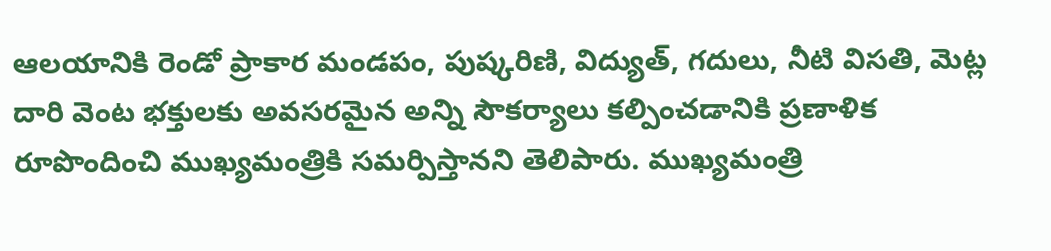ఆలయానికి రెండో ప్రాకార మండపం, పుష్కరిణి, విద్యుత్, గదులు, నీటి విసతి, మెట్ల దారి వెంట భక్తులకు అవసరమైన అన్ని సౌకర్యాలు కల్పించడానికి ప్రణాళిక రూపొందించి ముఖ్యమంత్రికి సమర్పిస్తానని తెలిపారు. ముఖ్యమంత్రి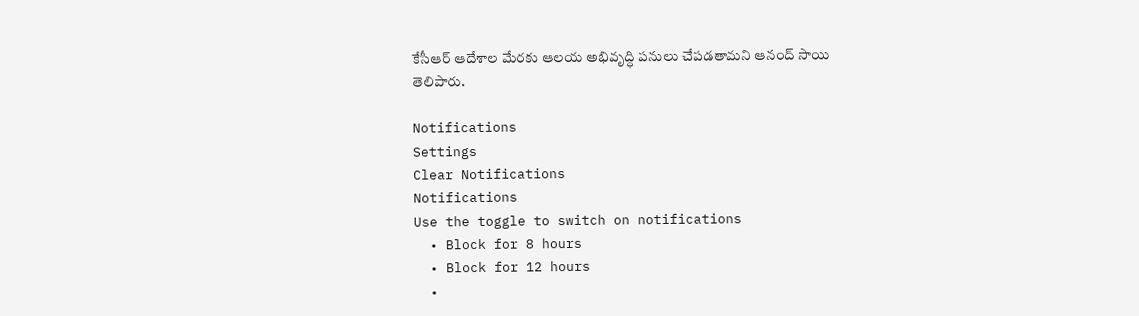కేసీఆర్ ఆదేశాల మేరకు ఆలయ అభివృద్ధి పనులు చేపడతామని ఆనంద్ సాయి తెలిపారు.

Notifications
Settings
Clear Notifications
Notifications
Use the toggle to switch on notifications
  • Block for 8 hours
  • Block for 12 hours
  •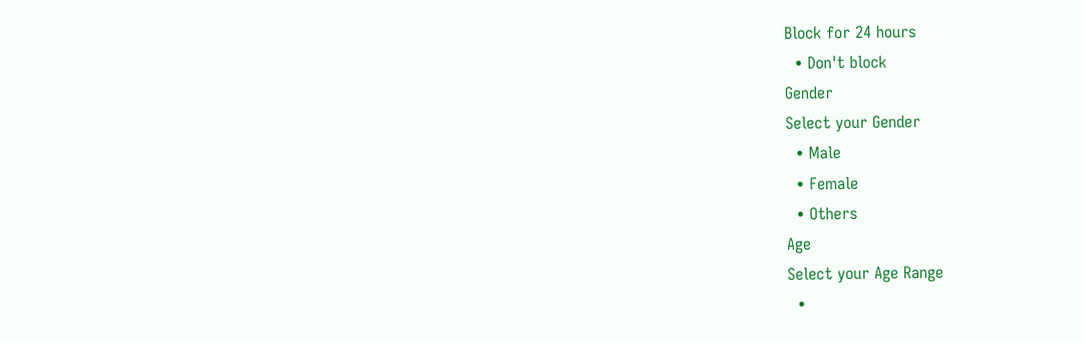Block for 24 hours
  • Don't block
Gender
Select your Gender
  • Male
  • Female
  • Others
Age
Select your Age Range
  •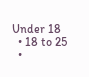Under 18
  • 18 to 25
  •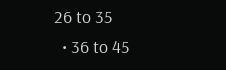26 to 35
  • 36 to 45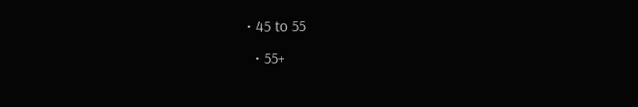• 45 to 55
  • 55+